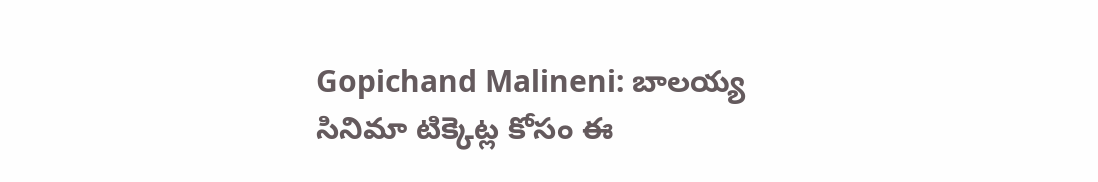Gopichand Malineni: బాలయ్య సినిమా టిక్కెట్ల కోసం ఈ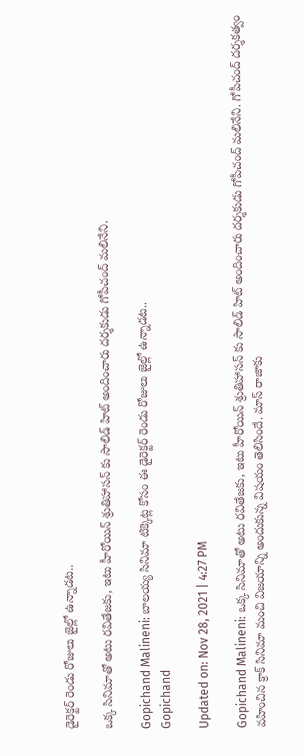డైరెక్టర్ రెండు రోజులు జైల్లో ఉన్నాడట..

ఒక్క సినిమాతో అటు రవితేజకు, ఇటు హీరోయిన్ శ్రుతిహాసన్ కు సాలిడ్ హిట్ అందించారు దర్శకుడు గోపీచంద్ మలినేని.

Gopichand Malineni: బాలయ్య సినిమా టిక్కెట్ల కోసం ఈ డైరెక్టర్ రెండు రోజులు జైల్లో ఉన్నాడట..
Gopichand

Updated on: Nov 28, 2021 | 4:27 PM

Gopichand Malineni: ఒక్క సినిమాతో అటు రవితేజకు, ఇటు హీరోయిన్ శ్రుతిహాసన్ కు సాలిడ్ హిట్ అందించారు దర్శకుడు గోపీచంద్ మలినేని. గోపీచంద్ దర్శకత్వం వహించిన క్రాక్ సినిమా మంచి విజయాన్ని అందుకున్న విషయం తెలిసిందే. మాస్ రాజాకు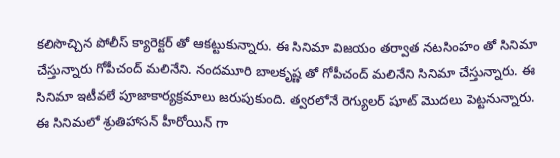కలిసొచ్చిన పోలీస్ క్యారెక్టర్ తో ఆకట్టుకున్నారు. ఈ సినిమా విజయం తర్వాత నటసింహం తో సినిమా చేస్తున్నారు గోపీచంద్ మలినేని. నందమూరి బాలకృష్ణ తో గోపీచంద్ మలినేని సినిమా చేస్తున్నారు. ఈ సినిమా ఇటీవలే పూజాకార్యక్రమాలు జరుపుకుంది. త్వరలోనే రెగ్యులర్ షూట్ మొదలు పెట్టనున్నారు. ఈ సినిమలో శ్రుతిహాసన్ హీరోయిన్ గా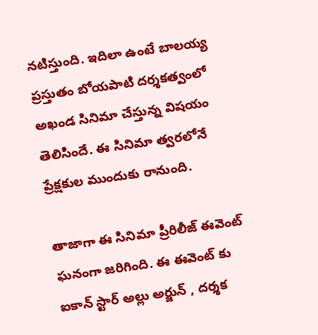నటిస్తుంది. ఇదిలా ఉంటే బాలయ్య ప్రస్తుతం బోయపాటి దర్శకత్వంలో అఖండ సినిమా చేస్తున్న విషయం తెలిసిందే. ఈ సినిమా త్వరలోనే ప్రేక్షకుల ముందుకు రానుంది.

తాజాగా ఈ సినిమా ప్రీరిలీజ్ ఈవెంట్ ఘనంగా జరిగింది. ఈ ఈవెంట్ కు ఐకాన్ స్టార్ అల్లు అర్జున్ , దర్శక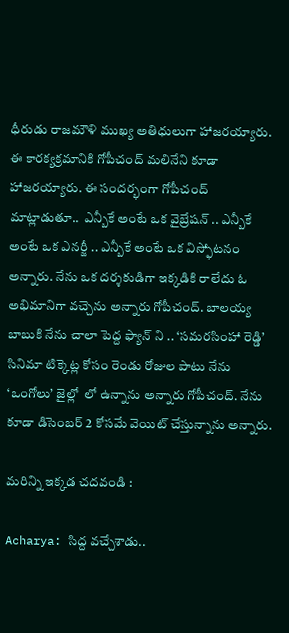ధీరుడు రాజమౌళి ముఖ్య అతిధులుగా హాజరయ్యారు. ఈ కారక్యక్రమానికి గోపీచంద్ మలినేని కూడా హాజరయ్యారు. ఈ సందర్భంగా గోపీచంద్ మాట్లాడుతూ..  ఎన్బీకే అంటే ఒక వైబ్రేషన్ .. ఎన్బీకే అంటే ఒక ఎనర్జీ .. ఎన్బీకే అంటే ఒక విస్ఫోటనం అన్నారు. నేను ఒక దర్శకుడిగా ఇక్కడికి రాలేదు ఓ అభిమానిగా వచ్చెను అన్నారు గోపీచంద్. బాలయ్య బాబుకి నేను చాలా పెద్ద ఫ్యాన్ ని .. ‘సమరసింహా రెడ్డి’ సినిమా టిక్కెట్ల కోసం రెండు రోజుల పాటు నేను ‘ఒంగోలు’ జైల్లో  లో ఉన్నాను అన్నారు గోపీచంద్. నేను కూడా డిసెంబర్ 2 కోసమే వెయిట్ చేస్తున్నాను అన్నారు.

మరిన్ని ఇక్కడ చదవండి :

Acharya: సిద్ద వచ్చేశాడు..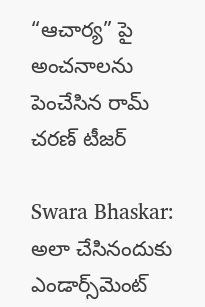“ఆచార్య” పై అంచనాలను పెంచేసిన రామ్ చరణ్ టీజర్

Swara Bhaskar: అలా చేసినందుకు ఎండార్స్‌మెంట్‌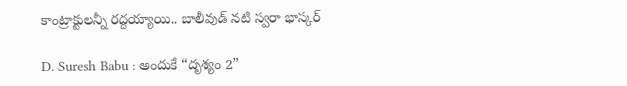కాంట్రాక్టులన్నీ రద్దయ్యాయి.. బాలీవుడ్‌ నటి స్వరా భాస్కర్‌

D. Suresh Babu : అందుకే “దృశ్యం 2”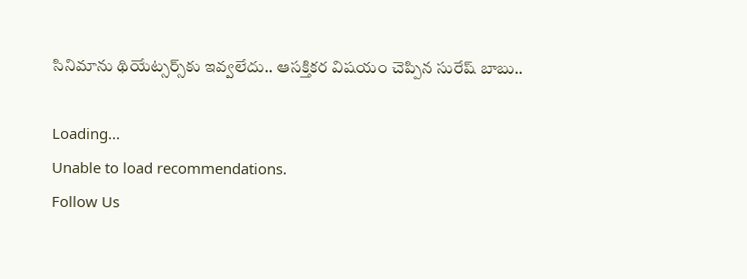సినిమాను థియేట్సర్స్‌కు ఇవ్వలేదు.. ఆసక్తికర విషయం చెప్పిన సురేష్ బాబు..

Loading...
Unable to load recommendations.
Follow Us